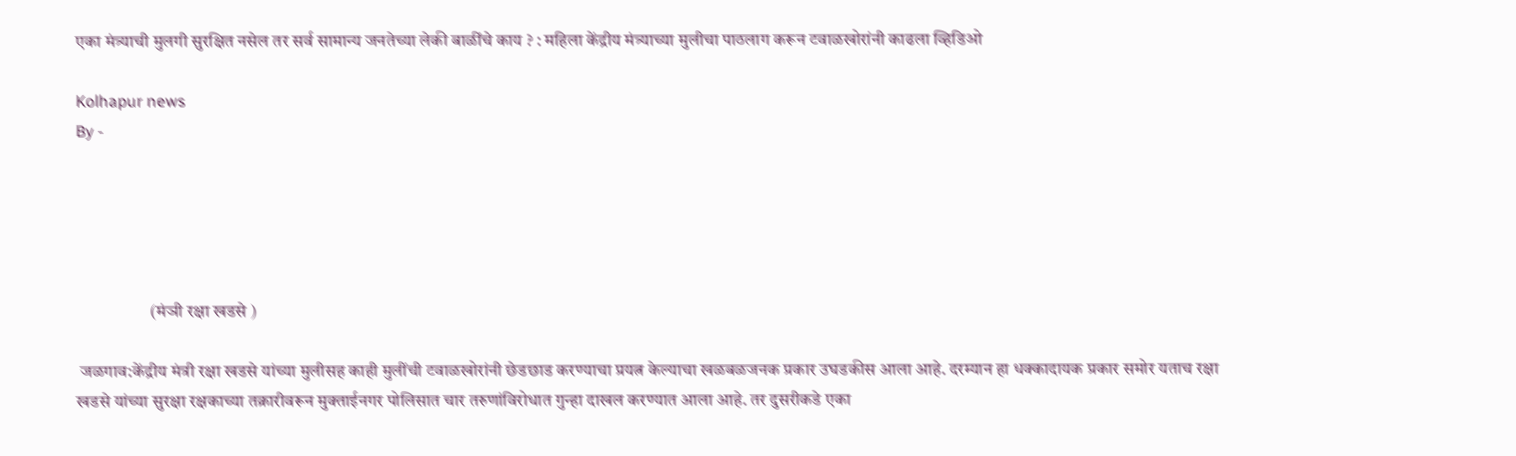एका मंत्र्याची मुलगी सुरक्षित नसेल तर सर्व सामान्य जनतेच्या लेकी बाळींचे काय ? : महिला केंद्रीय मंत्र्याच्या मुलीचा पाठलाग करून टवाळखोरांनी काढला व्हिडिओ

Kolhapur news
By -





                     (मंञी रक्षा खडसे )

 जळगाव:केंद्रीय मंत्री रक्षा खडसे यांच्या मुलीसह काही मुलींची टवाळखोरांनी छेडछाड करण्याचा प्रयत्न केल्याचा खळबळजनक प्रकार उघडकीस आला आहे. दरम्यान हा धक्कादायक प्रकार समोर यताच रक्षा खडसे यांच्या सुरक्षा रक्षकाच्या तक्रारीवरून मुक्ताईनगर पोलिसात चार तरुणांविरोधात गुन्हा दाखल करण्यात आला आहे. तर दुसरीकडे एका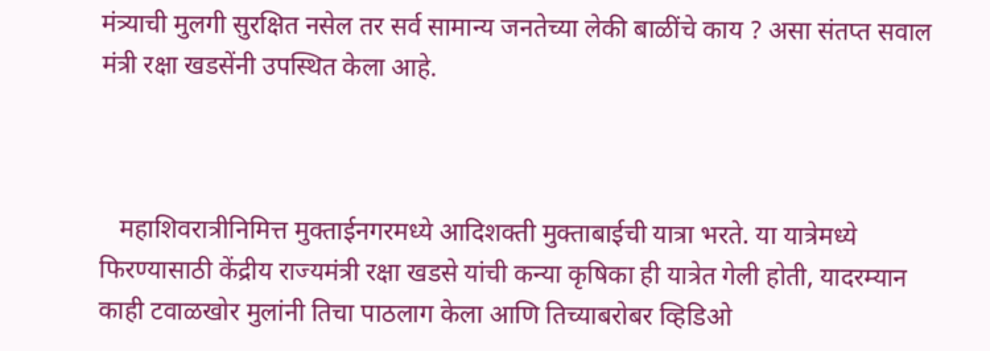मंत्र्याची मुलगी सुरक्षित नसेल तर सर्व सामान्य जनतेच्या लेकी बाळींचे काय ? असा संतप्त सवाल मंत्री रक्षा खडसेंनी उपस्थित केला आहे.



   महाशिवरात्रीनिमित्त मुक्ताईनगरमध्ये आदिशक्ती मुक्ताबाईची यात्रा भरते. या यात्रेमध्ये फिरण्यासाठी केंद्रीय राज्यमंत्री रक्षा खडसे यांची कन्या कृषिका ही यात्रेत गेली होती, यादरम्यान काही टवाळखोर मुलांनी तिचा पाठलाग केला आणि तिच्याबरोबर व्हिडिओ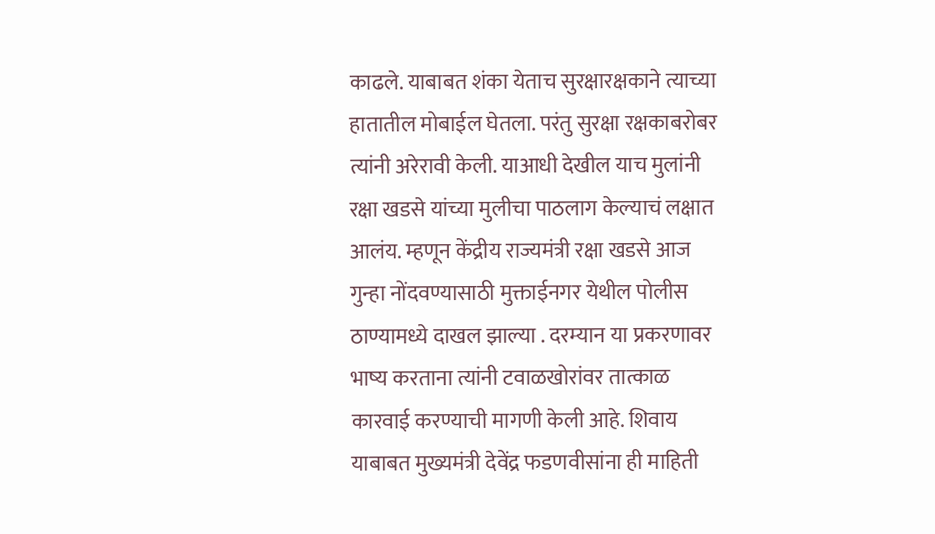काढले. याबाबत शंका येताच सुरक्षारक्षकाने त्याच्या हातातील मोबाईल घेतला. परंतु सुरक्षा रक्षकाबरोबर त्यांनी अरेरावी केली. याआधी देखील याच मुलांनी रक्षा खडसे यांच्या मुलीचा पाठलाग केल्याचं लक्षात आलंय. म्हणून केंद्रीय राज्यमंत्री रक्षा खडसे आज गुन्हा नोंदवण्यासाठी मुक्ताईनगर येथील पोलीस ठाण्यामध्ये दाखल झाल्या . दरम्यान या प्रकरणावर भाष्य करताना त्यांनी टवाळखोरांवर तात्काळ कारवाई करण्याची मागणी केली आहे. शिवाय याबाबत मुख्यमंत्री देवेंद्र फडणवीसांना ही माहिती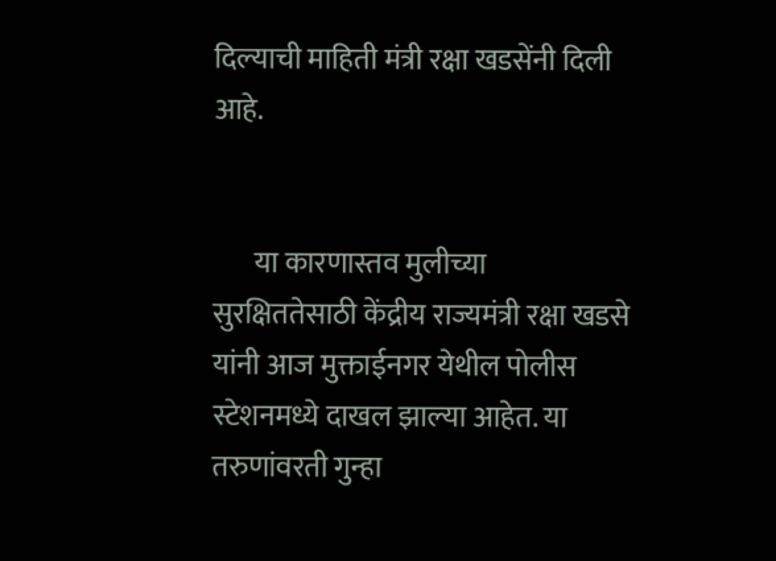दिल्याची माहिती मंत्री रक्षा खडसेंनी दिली आहे.


       या कारणास्तव मुलीच्या सुरक्षिततेसाठी केंद्रीय राज्यमंत्री रक्षा खडसे यांनी आज मुक्ताईनगर येथील पोलीस स्टेशनमध्ये दाखल झाल्या आहेत. या तरुणांवरती गुन्हा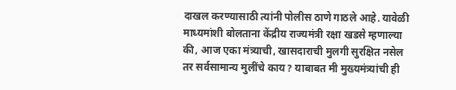दाखल करण्यासाठी त्यांनी पोलीस ठाणे गाठले आहे. यावेळी माध्यमांशी बोलताना केंद्रीय राज्यमंत्री रक्षा खडसे म्हणाल्या की, आज एका मंत्र्याची, खासदाराची मुलगी सुरक्षित नसेल तर सर्वसामान्य मुलींचे काय? याबाबत मी मुख्यमंत्र्यांची ही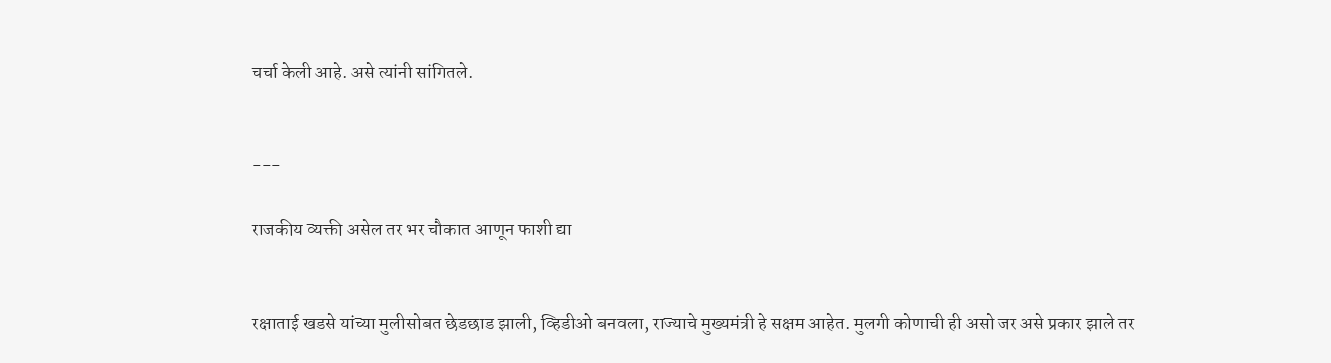चर्चा केली आहे. असे त्यांनी सांगितले.


---

राजकीय व्यक्ती असेल तर भर चौकात आणून फाशी द्या


रक्षाताई खडसे यांच्या मुलीसोबत छेडछाड झाली, व्हिडीओ बनवला, राज्याचे मुख्यमंत्री हे सक्षम आहेत. मुलगी कोणाची ही असो जर असे प्रकार झाले तर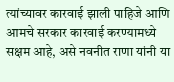त्यांच्यावर कारवाई झाली पाहिजे आणि आमचे सरकार कारवाई करण्यामध्ये सक्षम आहे, असे नवनीत राणा यांनी या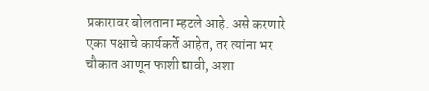प्रकारावर बोलताना म्हटले आहे. असे करणारे एका पक्षाचे कार्यकर्ते आहेत, तर त्यांना भर चौकात आणून फाशी द्यावी, अशा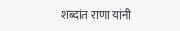शब्दांत राणा यांनी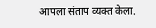आपला संताप व्यक्त केला.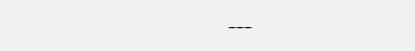---